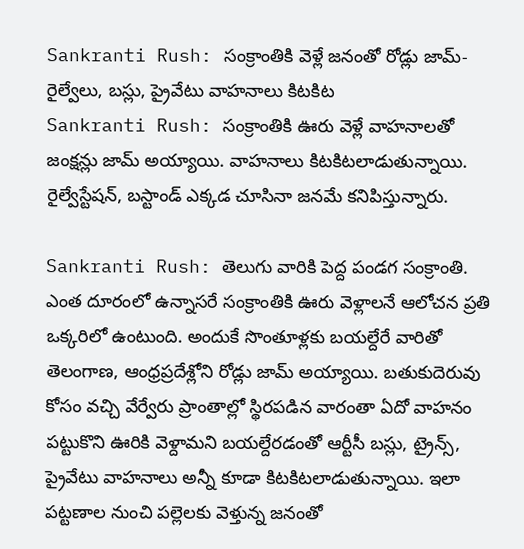Sankranti Rush: సంక్రాంతికి వెళ్లే జనంతో రోడ్లు జామ్- రైల్వేలు, బస్లు, ప్రైవేటు వాహనాలు కిటకిట
Sankranti Rush: సంక్రాంతికి ఊరు వెళ్లే వాహనాలతో జంక్షన్లు జామ్ అయ్యాయి. వాహనాలు కిటకిటలాడుతున్నాయి. రైల్వేస్టేషన్, బస్టాండ్ ఎక్కడ చూసినా జనమే కనిపిస్తున్నారు.

Sankranti Rush: తెలుగు వారికి పెద్ద పండగ సంక్రాంతి. ఎంత దూరంలో ఉన్నాసరే సంక్రాంతికి ఊరు వెళ్లాలనే ఆలోచన ప్రతి ఒక్కరిలో ఉంటుంది. అందుకే సొంతూళ్లకు బయల్దేరే వారితో తెలంగాణ, ఆంధ్రప్రదేశ్లోని రోడ్లు జామ్ అయ్యాయి. బతుకుదెరువు కోసం వచ్చి వేర్వేరు ప్రాంతాల్లో స్థిరపడిన వారంతా ఏదో వాహనం పట్టుకొని ఊరికి వెళ్దామని బయల్దేరడంతో ఆర్టీసీ బస్లు, ట్రైన్స్, ప్రైవేటు వాహనాలు అన్నీ కూడా కిటకిటలాడుతున్నాయి. ఇలా పట్టణాల నుంచి పల్లెలకు వెళ్తున్న జనంతో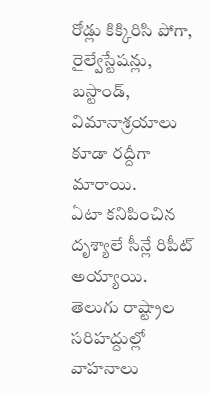రోడ్లు కిక్కిరిసి పోగా, రైల్వేస్టేషన్లు, బస్టాండ్, విమానాశ్రయాలు కూడా రద్దీగా మారాయి.
ఏటా కనిపించిన దృశ్యాలే సీన్లే రిపీట్ అయ్యాయి. తెలుగు రాష్ట్రాల సరిహద్దుల్లో వాహనాలు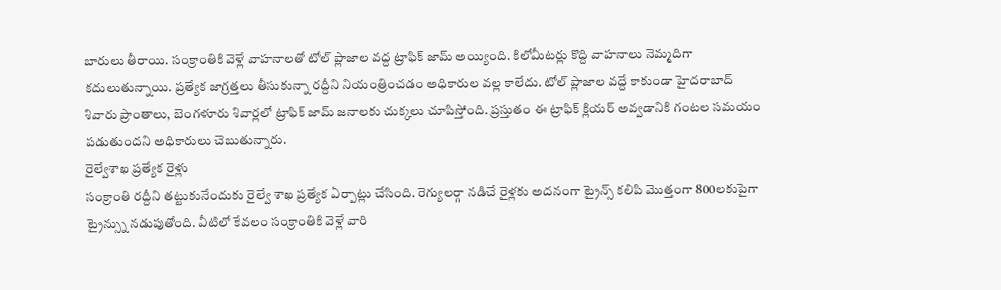బారులు తీరాయి. సంక్రాంతికి వెళ్లే వాహనాలతో టోల్ ప్లాజాల వద్ద ట్రాఫిక్ జామ్ అయ్యింది. కిలోమీటర్లు కొద్ది వాహనాలు నెమ్మదిగా కదులుతున్నాయి. ప్రత్యేక జాగ్రత్తలు తీసుకున్నా రద్దీని నియంత్రించడం అధికారుల వల్ల కాలేదు. టోల్ ప్లాజాల వద్దే కాకుండా హైదరాబాద్ శివారు ప్రాంతాలు, బెంగళూరు శివార్లలో ట్రాఫిక్ జామ్ జనాలకు చుక్కలు చూపిస్తోంది. ప్రస్తుతం ఈ ట్రాఫిక్ క్లియర్ అవ్వడానికి గంటల సమయం పడుతుందని అధికారులు చెబుతున్నారు.
రైల్వేశాఖ ప్రత్యేక రైళ్లు
సంక్రాంతి రద్దీని తట్టుకునేందుకు రైల్వే శాఖ ప్రత్యేక ఏర్పాట్లు చేసింది. రెగ్యులర్గా నడిచే రైళ్లకు అదనంగా ట్రైన్స్ కలిపి మొత్తంగా 800లకుపైగా ట్రైన్స్ను నడుపుతోంది. వీటిలో కేవలం సంక్రాంతికి వెళ్లే వారి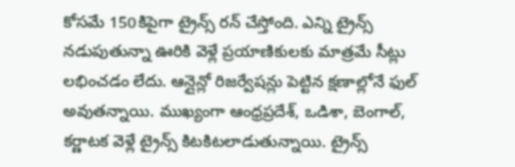కోసమే 150కిపైగా ట్రైన్స్ రన్ చేస్తోంది. ఎన్ని ట్రైన్స్ నడుపుతున్నా ఊరికి వెళ్లే ప్రయాణికులకు మాత్రమే సీట్లు లభించడం లేదు. ఆన్లైన్లో రిజర్వేషన్లు పెట్టిన క్షణాల్లోనే ఫుల్ అవుతన్నాయి. ముఖ్యంగా ఆంధ్రప్రదేశ్, ఒడిశా, బెంగాల్, కర్ణాటక వెళ్లే ట్రైన్స్ కిటకిటలాడుతున్నాయి. ట్రైన్స్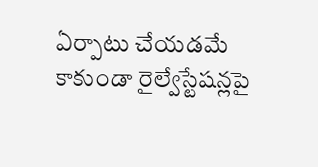ఏర్పాటు చేయడమే కాకుండా రైల్వేస్టేషన్లపై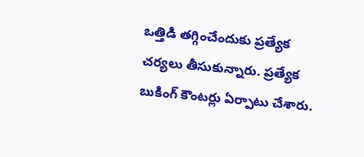ఒత్తిడి తగ్గించేందుకు ప్రత్యేక చర్యలు తీసుకున్నారు. ప్రత్యేక బుకింగ్ కౌంటర్లు ఏర్పాటు చేశారు.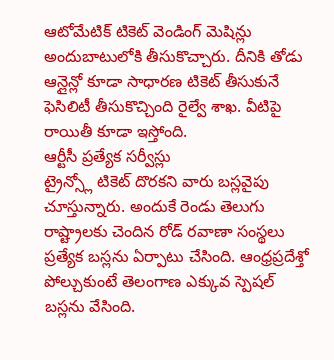ఆటోమేటిక్ టికెట్ వెండింగ్ మెషిన్లు అందుబాటులోకి తీసుకొచ్చారు. దీనికి తోడు ఆన్లైన్లో కూడా సాధారణ టికెట్ తీసుకునే ఫెసిలిటీ తీసుకొచ్చింది రైల్వే శాఖ. వీటిపై రాయితీ కూడా ఇస్తోంది.
ఆర్టీసీ ప్రత్యేక సర్వీస్లు
ట్రైన్స్లో టికెట్ దొరకని వారు బస్లవైపు చూస్తున్నారు. అందుకే రెండు తెలుగు రాష్ట్రాలకు చెందిన రోడ్ రవాణా సంస్థలు ప్రత్యేక బస్లను ఏర్పాటు చేసింది. ఆంధ్రప్రదేశ్తో పోల్చుకుంటే తెలంగాణ ఎక్కువ స్పెషల్ బస్లను వేసింది.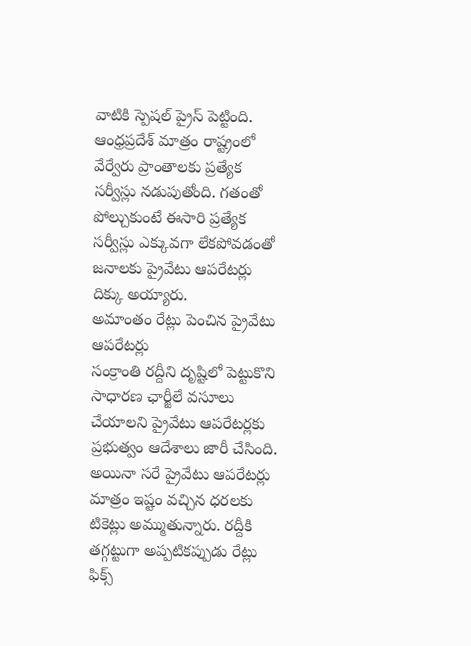వాటికి స్పెషల్ ప్రైస్ పెట్టింది. ఆంధ్రప్రదేశ్ మాత్రం రాష్ట్రంలో వేర్వేరు ప్రాంతాలకు ప్రత్యేక సర్వీస్లు నడుపుతోంది. గతంతో పోల్చుకుంటే ఈసారి ప్రత్యేక సర్వీస్లు ఎక్కువగా లేకపోవడంతో జనాలకు ప్రైవేటు ఆపరేటర్లు దిక్కు అయ్యారు.
అమాంతం రేట్లు పెంచిన ప్రైవేటు ఆపరేటర్లు
సంక్రాంతి రద్దీని దృష్టిలో పెట్టుకొని సాధారణ ఛార్జీలే వసూలు చేయాలని ప్రైవేటు ఆపరేటర్లకు ప్రభుత్వం ఆదేశాలు జారీ చేసింది. అయినా సరే ప్రైవేటు ఆపరేటర్లు మాత్రం ఇష్టం వచ్చిన ధరలకు టికెట్లు అమ్ముతున్నారు. రద్దీకి తగ్గట్టుగా అప్పటికప్పుడు రేట్లు ఫిక్స్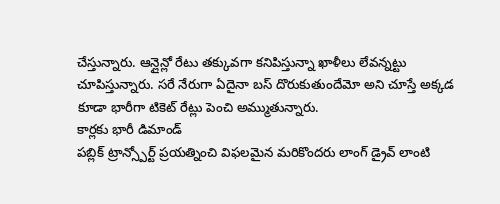చేస్తున్నారు. ఆన్లైన్లో రేటు తక్కువగా కనిపిస్తున్నా ఖాళీలు లేవన్నట్టు చూపిస్తున్నారు. సరే నేరుగా ఏదైనా బస్ దొరుకుతుందేమో అని చూస్తే అక్కడ కూడా భారీగా టికెట్ రేట్లు పెంచి అమ్ముతున్నారు.
కార్లకు భారీ డిమాండ్
పబ్లిక్ ట్రాన్స్పోర్ట్ ప్రయత్నించి విఫలమైన మరికొందరు లాంగ్ డ్రైవ్ లాంటి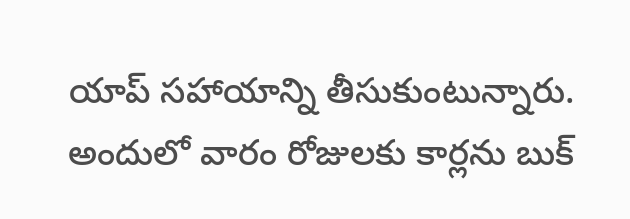యాప్ సహాయాన్ని తీసుకుంటున్నారు. అందులో వారం రోజులకు కార్లను బుక్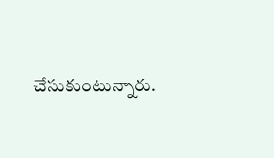చేసుకుంటున్నారు.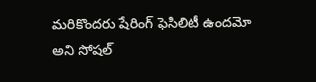మరికొందరు షేరింగ్ ఫెసిలిటీ ఉందమో అని సోషల్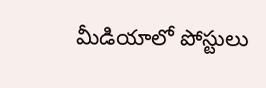మీడియాలో పోస్టులు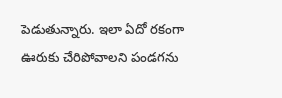పెడుతున్నారు. ఇలా ఏదో రకంగా ఊరుకు చేరిపోవాలని పండగను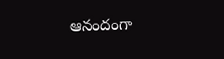ఆనందంగా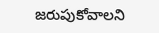జరుపుకోవాలని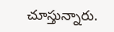చూస్తున్నారు.